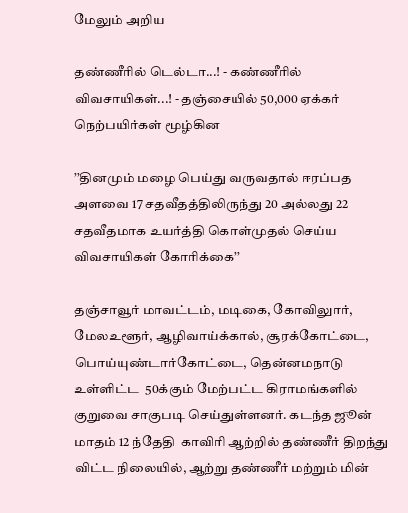மேலும் அறிய

தண்ணீரில் டெல்டா...! - கண்ணீரில் விவசாயிகள்...! - தஞ்சையில் 50,000 ஏக்கர் நெற்பயிர்கள் மூழ்கின

’’தினமும் மழை பெய்து வருவதால் ஈரப்பத அளவை 17 சதவீதத்திலிருந்து 20 அல்லது 22 சதவீதமாக உயர்த்தி கொள்முதல் செய்ய விவசாயிகள் கோரிக்கை’’

தஞ்சாவூர் மாவட்டம், மடிகை, கோவிலுார், மேலஉளூர், ஆழிவாய்க்கால், சூரக்கோட்டை, பொய்யுண்டார்கோட்டை, தென்னமநாடு உள்ளிட்ட  50க்கும் மேற்பட்ட கிராமங்களில் குறுவை சாகுபடி செய்துள்ளனர். கடந்த ஜூன் மாதம் 12 ந்தேதி  காவிரி ஆற்றில் தண்ணீர் திறந்து விட்ட நிலையில், ஆற்று தண்ணீர் மற்றும் மின்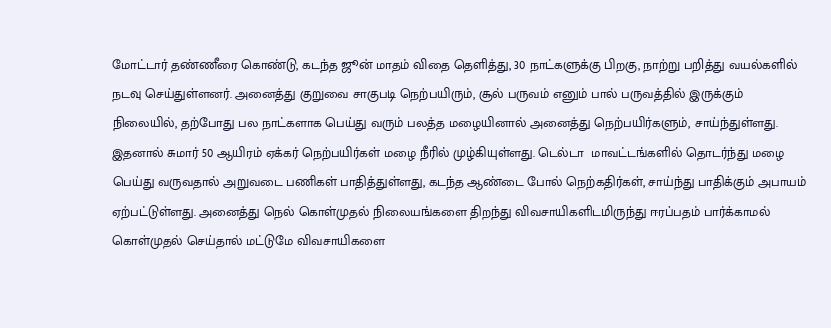மோட்டார் தண்ணீரை கொண்டு, கடந்த ஜூன் மாதம் விதை தெளித்து, 30 நாட்களுக்கு பிறகு, நாற்று பறித்து வயல்களில் நடவு செய்துள்ளனர். அனைத்து குறுவை சாகுபடி நெற்பயிரும், சூல் பருவம் எனும் பால் பருவத்தில் இருக்கும் நிலையில், தற்போது பல நாட்களாக பெய்து வரும் பலத்த மழையினால் அனைத்து நெற்பயிர்களும், சாய்ந்துள்ளது. இதனால் சுமார் 50 ஆயிரம் ஏக்கர் நெற்பயிர்கள் மழை நீரில் முழ்கியுள்ளது. டெல்டா  மாவட்டங்களில் தொடர்ந்து மழை பெய்து வருவதால் அறுவடை பணிகள் பாதித்துள்ளது, கடந்த ஆண்டை போல் நெற்கதிர்கள், சாய்ந்து பாதிக்கும் அபாயம் ஏற்பட்டுள்ளது. அனைத்து நெல் கொள்முதல் நிலையங்களை திறந்து விவசாயிகளிடமிருந்து ஈரப்பதம் பார்க்காமல் கொள்முதல் செய்தால் மட்டுமே விவசாயிகளை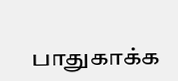பாதுகாக்க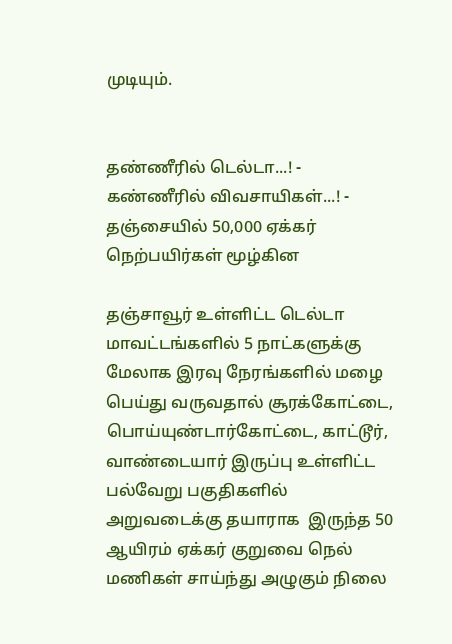முடியும்.


தண்ணீரில் டெல்டா...! - கண்ணீரில் விவசாயிகள்...! - தஞ்சையில் 50,000 ஏக்கர் நெற்பயிர்கள் மூழ்கின

தஞ்சாவூர் உள்ளிட்ட டெல்டா மாவட்டங்களில் 5 நாட்களுக்கு மேலாக இரவு நேரங்களில் மழை பெய்து வருவதால் சூரக்கோட்டை, பொய்யுண்டார்கோட்டை, காட்டூர், வாண்டையார் இருப்பு உள்ளிட்ட பல்வேறு பகுதிகளில்  அறுவடைக்கு தயாராக  இருந்த 50 ஆயிரம் ஏக்கர் குறுவை நெல் மணிகள் சாய்ந்து அழுகும் நிலை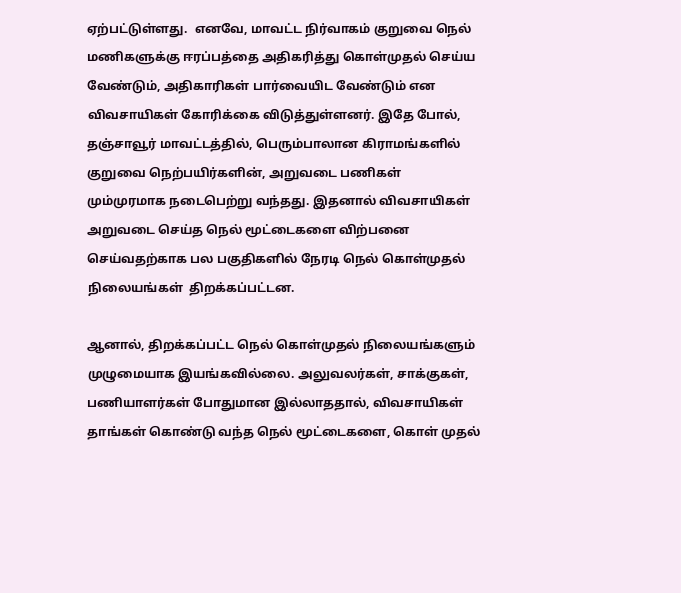ஏற்பட்டுள்ளது.  எனவே, மாவட்ட நிர்வாகம் குறுவை நெல் மணிகளுக்கு ஈரப்பத்தை அதிகரித்து கொள்முதல் செய்ய வேண்டும், அதிகாரிகள் பார்வையிட வேண்டும் என விவசாயிகள் கோரிக்கை விடுத்துள்ளனர். இதே போல்,  தஞ்சாவூர் மாவட்டத்தில், பெரும்பாலான கிராமங்களில் குறுவை நெற்பயிர்களின், அறுவடை பணிகள் மும்முரமாக நடைபெற்று வந்தது. இதனால் விவசாயிகள் அறுவடை செய்த நெல் மூட்டைகளை விற்பனை செய்வதற்காக பல பகுதிகளில் நேரடி நெல் கொள்முதல் நிலையங்கள்  திறக்கப்பட்டன.

ஆனால், திறக்கப்பட்ட நெல் கொள்முதல் நிலையங்களும் முழுமையாக இயங்கவில்லை. அலுவலர்கள், சாக்குகள், பணியாளர்கள் போதுமான இல்லாததால், விவசாயிகள் தாங்கள் கொண்டு வந்த நெல் மூட்டைகளை, கொள் முதல்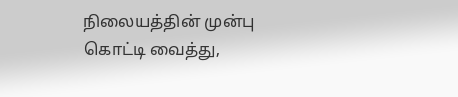நிலையத்தின் முன்பு கொட்டி வைத்து,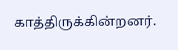காத்திருக்கின்றனர்.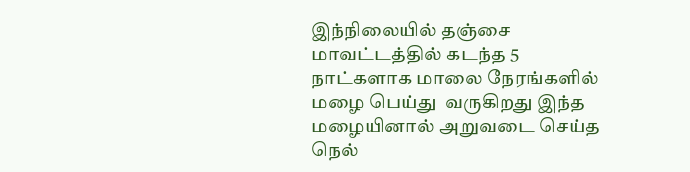இந்நிலையில் தஞ்சை மாவட்டத்தில் கடந்த 5 நாட்களாக மாலை நேரங்களில் மழை பெய்து  வருகிறது இந்த மழையினால் அறுவடை செய்த நெல்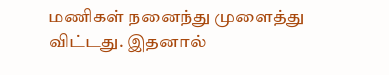மணிகள் நனைந்து முளைத்து விட்டது. இதனால்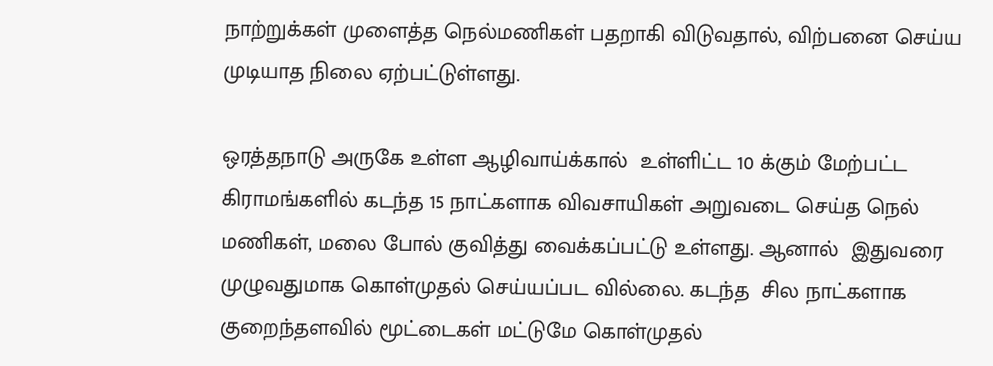நாற்றுக்கள் முளைத்த நெல்மணிகள் பதறாகி விடுவதால், விற்பனை செய்ய முடியாத நிலை ஏற்பட்டுள்ளது.

ஒரத்தநாடு அருகே உள்ள ஆழிவாய்க்கால்  உள்ளிட்ட 10 க்கும் மேற்பட்ட கிராமங்களில் கடந்த 15 நாட்களாக விவசாயிகள் அறுவடை செய்த நெல் மணிகள், மலை போல் குவித்து வைக்கப்பட்டு உள்ளது. ஆனால்  இதுவரை முழுவதுமாக கொள்முதல் செய்யப்பட வில்லை. கடந்த  சில நாட்களாக குறைந்தளவில் மூட்டைகள் மட்டுமே கொள்முதல்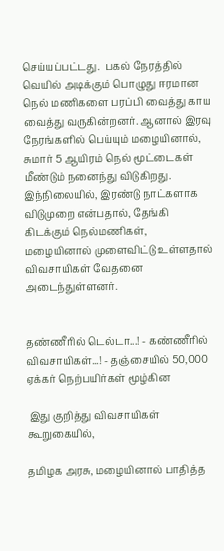செய்யப்பட்டது.  பகல் நேரத்தில் வெயில் அடிக்கும் பொழுது ஈரமான நெல் மணிகளை பரப்பி வைத்து காய வைத்து வருகின்றனர். ஆனால் இரவு நேரங்களில் பெய்யும் மழையினால், சுமார் 5 ஆயிரம் நெல் மூட்டைகள் மீண்டும் நனைந்து விடுகிறது. இந்நிலையில், இரண்டு நாட்களாக விடுமுறை என்பதால், தேங்கி கிடக்கும் நெல்மணிகள்,  மழையினால் முளைவிட்டு உள்ளதால் விவசாயிகள் வேதனை அடைந்துள்ளனர்.


தண்ணீரில் டெல்டா...! - கண்ணீரில் விவசாயிகள்...! - தஞ்சையில் 50,000 ஏக்கர் நெற்பயிர்கள் மூழ்கின

 இது குறித்து விவசாயிகள் கூறுகையில்,

தமிழக அரசு, மழையினால் பாதித்த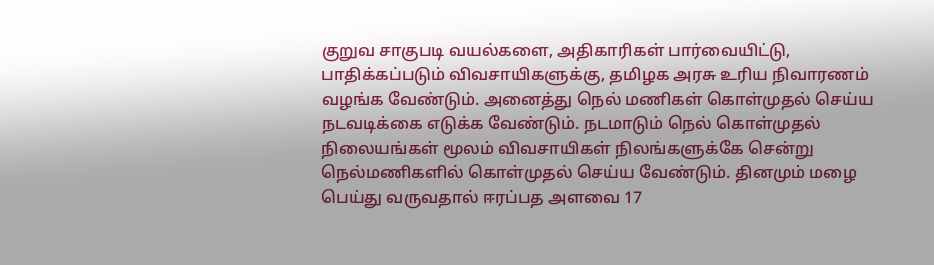குறுவ சாகுபடி வயல்களை, அதிகாரிகள் பார்வையிட்டு, பாதிக்கப்படும் விவசாயிகளுக்கு, தமிழக அரசு உரிய நிவாரணம் வழங்க வேண்டும். அனைத்து நெல் மணிகள் கொள்முதல் செய்ய நடவடிக்கை எடுக்க வேண்டும். நடமாடும் நெல் கொள்முதல் நிலையங்கள் மூலம் விவசாயிகள் நிலங்களுக்கே சென்று நெல்மணிகளில் கொள்முதல் செய்ய வேண்டும். தினமும் மழை பெய்து வருவதால் ஈரப்பத அளவை 17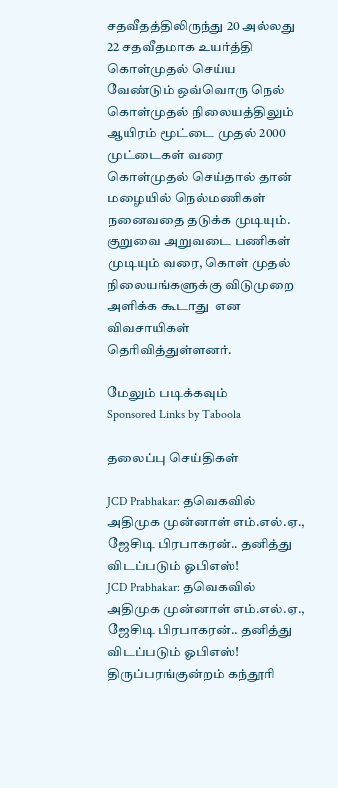சதவீதத்திலிருந்து 20 அல்லது 22 சதவீதமாக உயர்த்தி கொள்முதல் செய்ய வேண்டும் ஒவ்வொரு நெல் கொள்முதல் நிலையத்திலும் ஆயிரம் மூட்டை முதல் 2000 முட்டைகள் வரை கொள்முதல் செய்தால் தான் மழையில் நெல்மணிகள் நனைவதை தடுக்க முடியும். குறுவை அறுவடை பணிகள் முடியும் வரை, கொள் முதல் நிலையங்களுக்கு விடுமுறை அளிக்க கூடாது  என விவசாயிகள் தெரிவித்துள்ளனர்.

மேலும் படிக்கவும்
Sponsored Links by Taboola

தலைப்பு செய்திகள்

JCD Prabhakar: தவெகவில் அதிமுக முன்னாள் எம்.எல்.ஏ., ஜேசிடி பிரபாகரன்.. தனித்து விடப்படும் ஓபிஎஸ்!
JCD Prabhakar: தவெகவில் அதிமுக முன்னாள் எம்.எல்.ஏ., ஜேசிடி பிரபாகரன்.. தனித்து விடப்படும் ஓபிஎஸ்!
திருப்பரங்குன்றம் கந்தூரி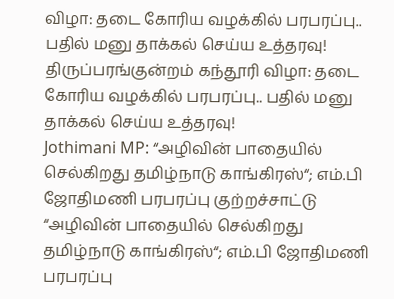விழா: தடை கோரிய வழக்கில் பரபரப்பு.. பதில் மனு தாக்கல் செய்ய உத்தரவு!
திருப்பரங்குன்றம் கந்தூரி விழா: தடை கோரிய வழக்கில் பரபரப்பு.. பதில் மனு தாக்கல் செய்ய உத்தரவு!
Jothimani MP: “அழிவின் பாதையில் செல்கிறது தமிழ்நாடு காங்கிரஸ்“; எம்.பி ஜோதிமணி பரபரப்பு குற்றச்சாட்டு
“அழிவின் பாதையில் செல்கிறது தமிழ்நாடு காங்கிரஸ்“; எம்.பி ஜோதிமணி பரபரப்பு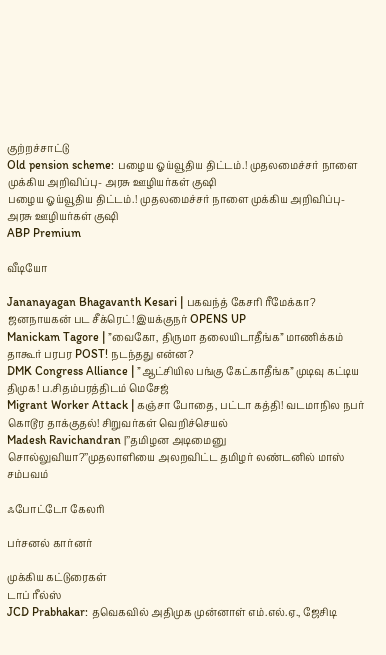குற்றச்சாட்டு
Old pension scheme: பழைய ஓய்வூதிய திட்டம்.! முதலமைச்சர் நாளை முக்கிய அறிவிப்பு- அரசு ஊழியர்கள் குஷி
பழைய ஓய்வூதிய திட்டம்.! முதலமைச்சர் நாளை முக்கிய அறிவிப்பு- அரசு ஊழியர்கள் குஷி
ABP Premium

வீடியோ

Jananayagan Bhagavanth Kesari | பகவந்த் கேசரி ரீமேக்கா? ஜனநாயகன் பட சீக்ரெட்! இயக்குநர் OPENS UP
Manickam Tagore | ”வைகோ, திருமா தலையிடாதீங்க” மாணிக்கம் தாகூர் பரபர POST! நடந்தது என்ன?
DMK Congress Alliance | ”ஆட்சியில பங்கு கேட்காதீங்க” முடிவு கட்டிய திமுக! ப.சிதம்பரத்திடம் மெசேஜ்
Migrant Worker Attack | கஞ்சா போதை, பட்டா கத்தி! வடமாநில நபர் கொடூர தாக்குதல்! சிறுவர்கள் வெறிச்செயல்
Madesh Ravichandran |’’தமிழன அடிமைனு சொல்லுவியா?’’முதலாளியை அலறவிட்ட தமிழர் லண்டனில் மாஸ் சம்பவம்

ஃபோட்டோ கேலரி

பர்சனல் கார்னர்

முக்கிய கட்டுரைகள்
டாப் ரீல்ஸ்
JCD Prabhakar: தவெகவில் அதிமுக முன்னாள் எம்.எல்.ஏ., ஜேசிடி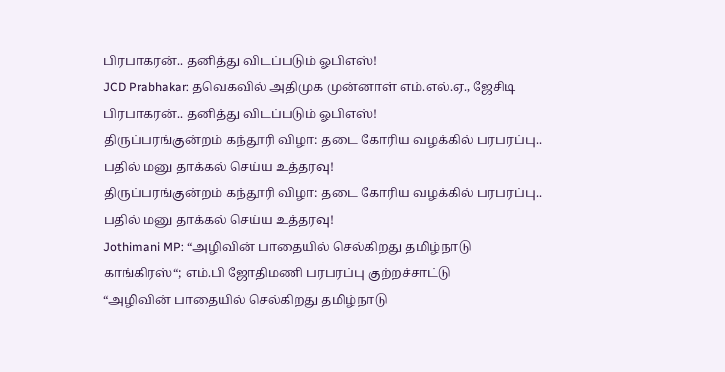பிரபாகரன்.. தனித்து விடப்படும் ஓபிஎஸ்!
JCD Prabhakar: தவெகவில் அதிமுக முன்னாள் எம்.எல்.ஏ., ஜேசிடி பிரபாகரன்.. தனித்து விடப்படும் ஓபிஎஸ்!
திருப்பரங்குன்றம் கந்தூரி விழா: தடை கோரிய வழக்கில் பரபரப்பு.. பதில் மனு தாக்கல் செய்ய உத்தரவு!
திருப்பரங்குன்றம் கந்தூரி விழா: தடை கோரிய வழக்கில் பரபரப்பு.. பதில் மனு தாக்கல் செய்ய உத்தரவு!
Jothimani MP: “அழிவின் பாதையில் செல்கிறது தமிழ்நாடு காங்கிரஸ்“; எம்.பி ஜோதிமணி பரபரப்பு குற்றச்சாட்டு
“அழிவின் பாதையில் செல்கிறது தமிழ்நாடு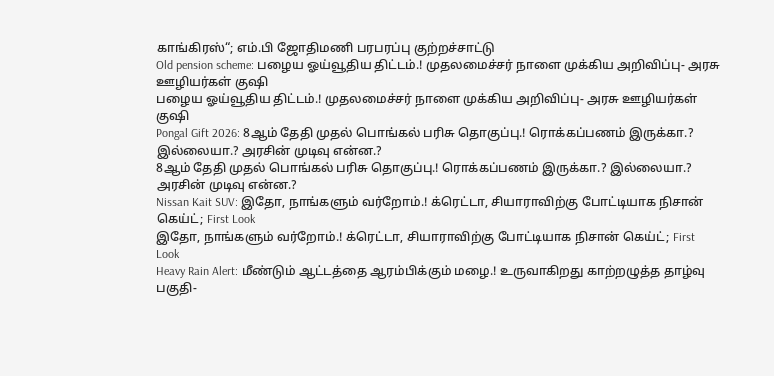காங்கிரஸ்“; எம்.பி ஜோதிமணி பரபரப்பு குற்றச்சாட்டு
Old pension scheme: பழைய ஓய்வூதிய திட்டம்.! முதலமைச்சர் நாளை முக்கிய அறிவிப்பு- அரசு ஊழியர்கள் குஷி
பழைய ஓய்வூதிய திட்டம்.! முதலமைச்சர் நாளை முக்கிய அறிவிப்பு- அரசு ஊழியர்கள் குஷி
Pongal Gift 2026: 8ஆம் தேதி முதல் பொங்கல் பரிசு தொகுப்பு.! ரொக்கப்பணம் இருக்கா.? இல்லையா.? அரசின் முடிவு என்ன.?
8ஆம் தேதி முதல் பொங்கல் பரிசு தொகுப்பு.! ரொக்கப்பணம் இருக்கா.? இல்லையா.? அரசின் முடிவு என்ன.?
Nissan Kait SUV: இதோ, நாங்களும் வர்றோம்.! க்ரெட்டா, சியாராவிற்கு போட்டியாக நிசான் கெய்ட்; First Look
இதோ, நாங்களும் வர்றோம்.! க்ரெட்டா, சியாராவிற்கு போட்டியாக நிசான் கெய்ட்; First Look
Heavy Rain Alert: மீண்டும் ஆட்டத்தை ஆரம்பிக்கும் மழை.! உருவாகிறது காற்றழுத்த தாழ்வு பகுதி-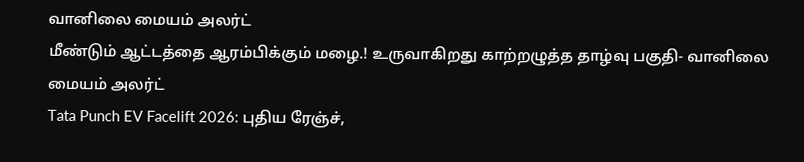வானிலை மையம் அலர்ட்
மீண்டும் ஆட்டத்தை ஆரம்பிக்கும் மழை.! உருவாகிறது காற்றழுத்த தாழ்வு பகுதி- வானிலை மையம் அலர்ட்
Tata Punch EV Facelift 2026: புதிய ரேஞ்ச்,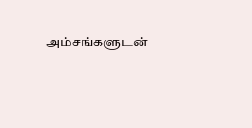அம்சங்களுடன்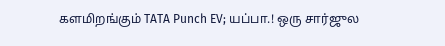களமிறங்கும் TATA Punch EV; யப்பா.! ஒரு சார்ஜுல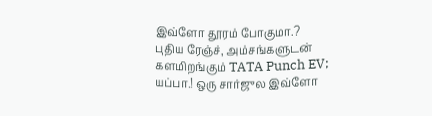இவ்ளோ தூரம் போகுமா.?
புதிய ரேஞ்ச், அம்சங்களுடன் களமிறங்கும் TATA Punch EV; யப்பா.! ஒரு சார்ஜுல இவ்ளோ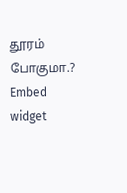தூரம் போகுமா.?
Embed widget